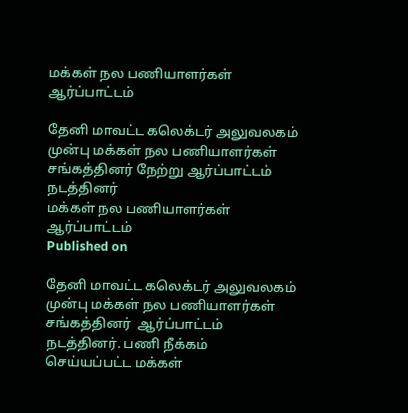மக்கள் நல பணியாளர்கள் ஆர்ப்பாட்டம்

தேனி மாவட்ட கலெக்டர் அலுவலகம் முன்பு மக்கள் நல பணியாளர்கள் சங்கத்தினர் நேற்று ஆர்ப்பாட்டம் நடத்தினர்
மக்கள் நல பணியாளர்கள் ஆர்ப்பாட்டம்
Published on

தேனி மாவட்ட கலெக்டர் அலுவலகம் முன்பு மக்கள் நல பணியாளர்கள் சங்கத்தினர்  ஆர்ப்பாட்டம் நடத்தினர். பணி நீக்கம் செய்யப்பட்ட மக்கள்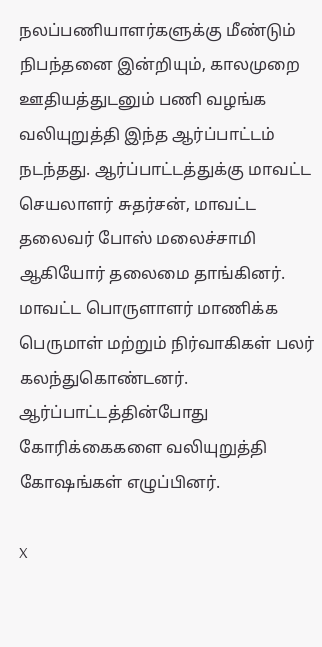நலப்பணியாளர்களுக்கு மீண்டும் நிபந்தனை இன்றியும், காலமுறை ஊதியத்துடனும் பணி வழங்க வலியுறுத்தி இந்த ஆர்ப்பாட்டம் நடந்தது. ஆர்ப்பாட்டத்துக்கு மாவட்ட செயலாளர் சுதர்சன், மாவட்ட தலைவர் போஸ் மலைச்சாமி ஆகியோர் தலைமை தாங்கினர். மாவட்ட பொருளாளர் மாணிக்க பெருமாள் மற்றும் நிர்வாகிகள் பலர் கலந்துகொண்டனர். ஆர்ப்பாட்டத்தின்போது கோரிக்கைகளை வலியுறுத்தி கோஷங்கள் எழுப்பினர்.

X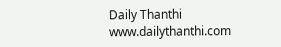Daily Thanthi
www.dailythanthi.com